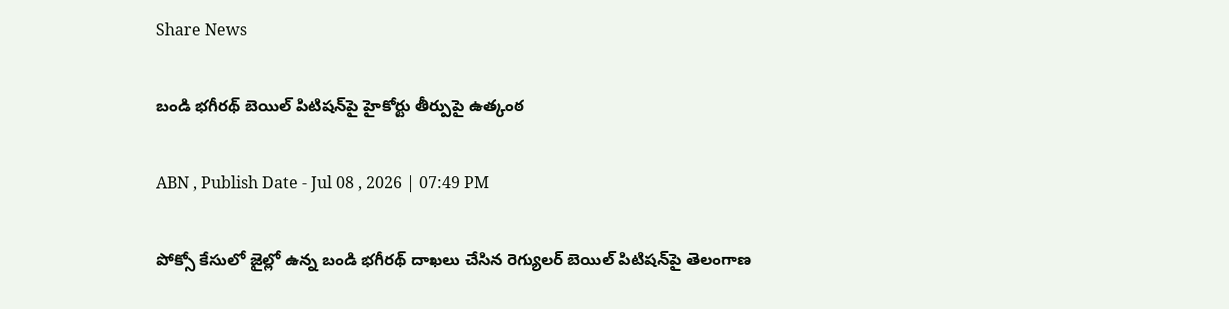Share News

బండి భగీరథ్ బెయిల్ పిటిషన్‌పై హైకోర్టు తీర్పుపై ఉత్కంఠ

ABN , Publish Date - Jul 08 , 2026 | 07:49 PM

పోక్సో కేసులో జైల్లో ఉన్న బండి భగీరథ్ దాఖలు చేసిన రెగ్యులర్ బెయిల్ పిటిషన్‌పై తెలంగాణ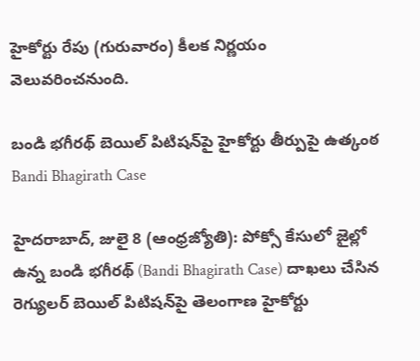హైకోర్టు రేపు (గురువారం) కీలక నిర్ణయం వెలువరించనుంది.

బండి భగీరథ్ బెయిల్ పిటిషన్‌పై హైకోర్టు తీర్పుపై ఉత్కంఠ
Bandi Bhagirath Case

హైదరాబాద్, జులై 8 (ఆంధ్రజ్యోతి): పోక్సో కేసులో జైల్లో ఉన్న బండి భగీరథ్ (Bandi Bhagirath Case) దాఖలు చేసిన రెగ్యులర్ బెయిల్ పిటిషన్‌పై తెలంగాణ హైకోర్టు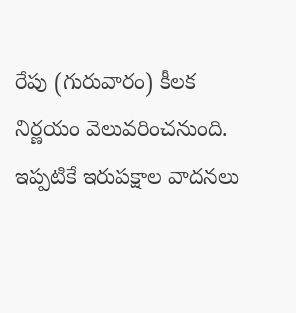రేపు (గురువారం) కీలక నిర్ణయం వెలువరించనుంది. ఇప్పటికే ఇరుపక్షాల వాదనలు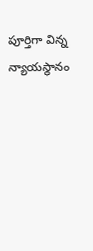పూర్తిగా విన్న న్యాయస్థానం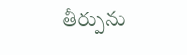తీర్పును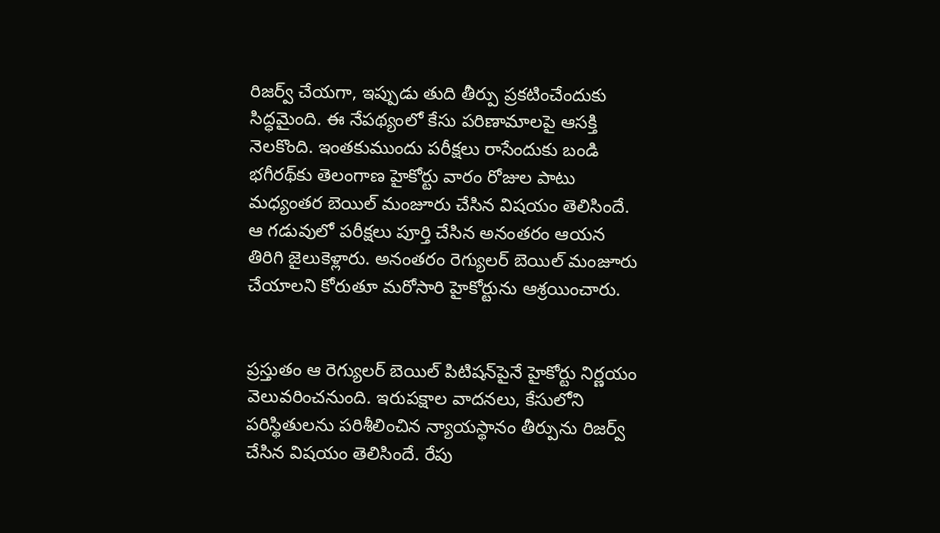రిజర్వ్ చేయగా, ఇప్పుడు తుది తీర్పు ప్రకటించేందుకు సిద్ధమైంది. ఈ నేపథ్యంలో కేసు పరిణామాలపై ఆసక్తి నెలకొంది. ఇంతకుముందు పరీక్షలు రాసేందుకు బండి భగీరథ్‌కు తెలంగాణ హైకోర్టు వారం రోజుల పాటు మధ్యంతర బెయిల్ మంజూరు చేసిన విషయం తెలిసిందే. ఆ గడువులో పరీక్షలు పూర్తి చేసిన అనంతరం ఆయన తిరిగి జైలుకెళ్లారు. అనంతరం రెగ్యులర్ బెయిల్ మంజూరు చేయాలని కోరుతూ మరోసారి హైకోర్టును ఆశ్రయించారు.


ప్రస్తుతం ఆ రెగ్యులర్ బెయిల్ పిటిషన్‌పైనే హైకోర్టు నిర్ణయం వెలువరించనుంది. ఇరుపక్షాల వాదనలు, కేసులోని పరిస్థితులను పరిశీలించిన న్యాయస్థానం తీర్పును రిజర్వ్ చేసిన విషయం తెలిసిందే. రేపు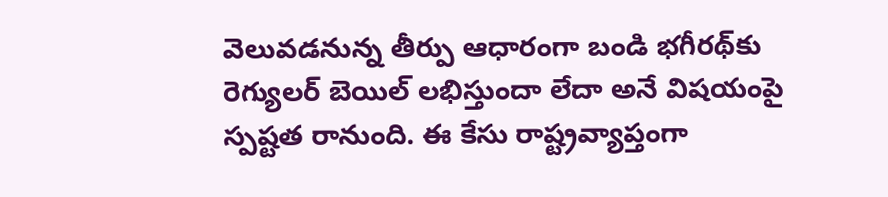వెలువడనున్న తీర్పు ఆధారంగా బండి భగీరథ్‌కు రెగ్యులర్ బెయిల్ లభిస్తుందా లేదా అనే విషయంపై స్పష్టత రానుంది. ఈ కేసు రాష్ట్రవ్యాప్తంగా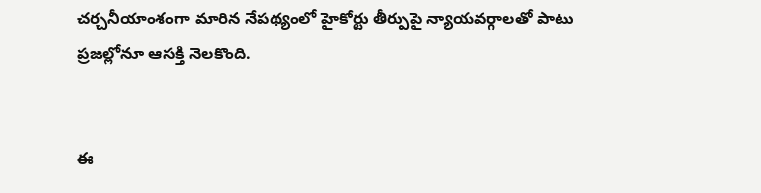చర్చనీయాంశంగా మారిన నేపథ్యంలో హైకోర్టు తీర్పుపై న్యాయవర్గాలతో పాటు ప్రజల్లోనూ ఆసక్తి నెలకొంది.


ఈ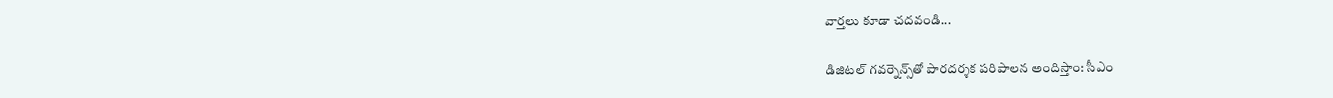వార్తలు కూడా చదవండి...

డిజిటల్ గవర్నెన్స్‌తో పారదర్శక పరిపాలన అందిస్తాం: సీఎం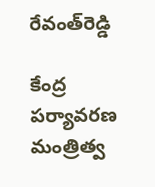రేవంత్‌రెడ్డి

కేంద్ర పర్యావరణ మంత్రిత్వ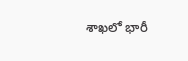శాఖలో భారీ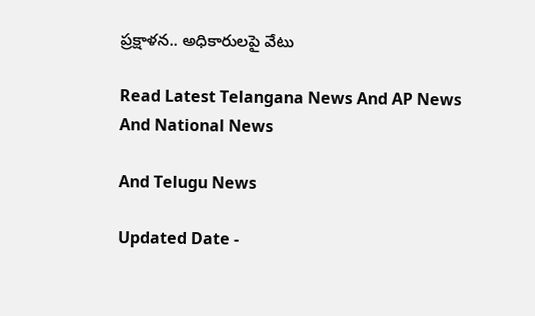ప్రక్షాళన.. అధికారులపై వేటు

Read Latest Telangana News And AP News And National News

And Telugu News

Updated Date -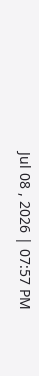Jul 08 , 2026 | 07:57 PM